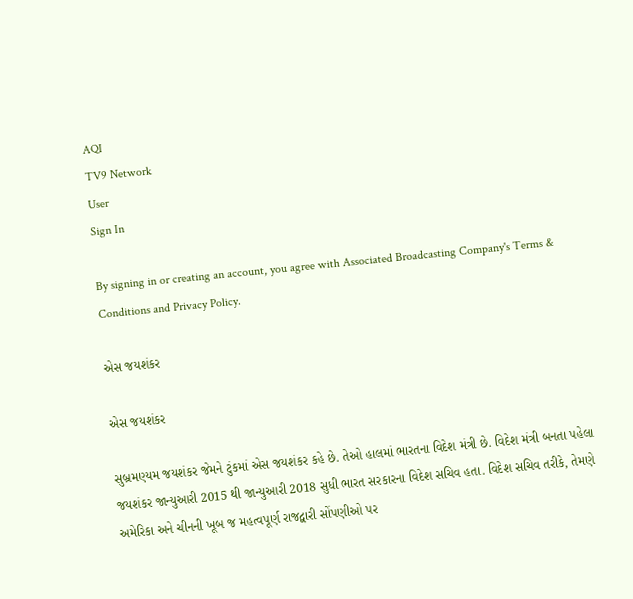AQI
TV9 Network
User
Sign In

By signing in or creating an account, you agree with Associated Broadcasting Company's Terms & Conditions and Privacy Policy.

એસ જયશંકર

એસ જયશંકર

સુબ્રમણ્યમ જયશંકર જેમને ટુંકમાં એસ જયશંકર કહે છે. તેઓ હાલમાં ભારતના વિદેશ મંત્રી છે. વિદેશ મંત્રી બનતા પહેલા જયશંકર જાન્યુઆરી 2015 થી જાન્યુઆરી 2018 સુધી ભારત સરકારના વિદેશ સચિવ હતા. વિદેશ સચિવ તરીકે, તેમણે અમેરિકા અને ચીનની ખૂબ જ મહત્વપૂર્ણ રાજદ્વારી સોંપણીઓ પર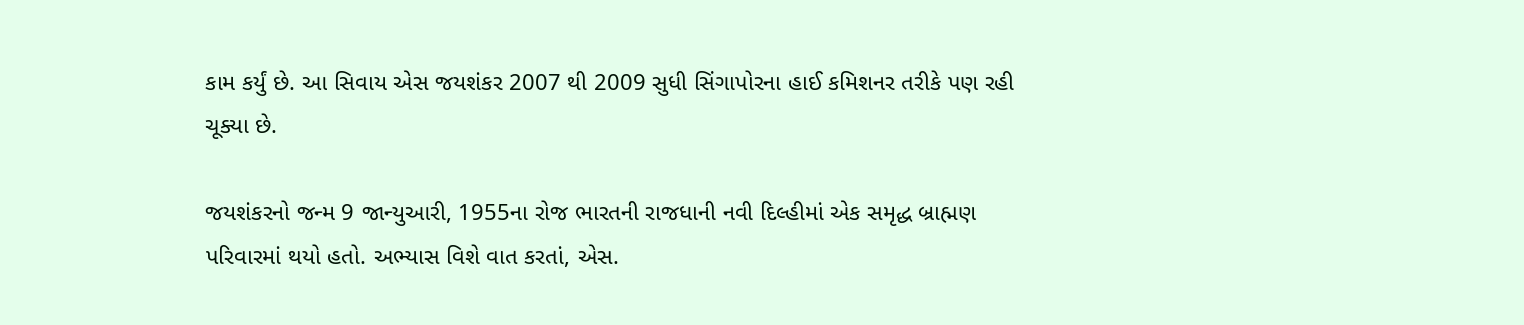કામ કર્યું છે. આ સિવાય એસ જયશંકર 2007 થી 2009 સુધી સિંગાપોરના હાઈ કમિશનર તરીકે પણ રહી ચૂક્યા છે.

જયશંકરનો જન્મ 9 જાન્યુઆરી, 1955ના રોજ ભારતની રાજધાની નવી દિલ્હીમાં એક સમૃદ્ધ બ્રાહ્મણ પરિવારમાં થયો હતો. અભ્યાસ વિશે વાત કરતાં, એસ.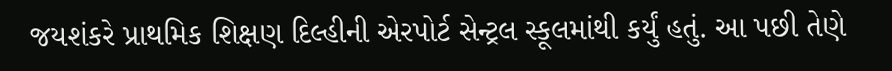જયશંકરે પ્રાથમિક શિક્ષણ દિલ્હીની એરપોર્ટ સેન્ટ્રલ સ્કૂલમાંથી કર્યું હતું. આ પછી તેણે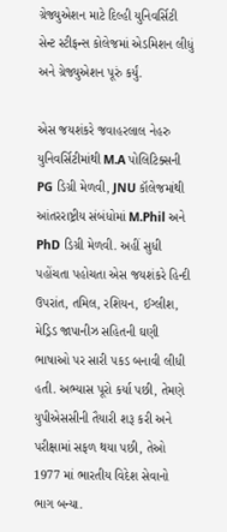ગ્રેજ્યુએશન માટે દિલ્હી યુનિવર્સિટી સેન્ટ સ્ટીફન્સ કોલેજમાં એડમિશન લીધું અને ગ્રેજ્યુએશન પૂરું કર્યું.

એસ જયશંકરે જવાહરલાલ નેહરુ યુનિવર્સિટીમાંથી M.A પોલિટિક્સની PG ડિગ્રી મેળવી, JNU કૉલેજમાંથી આંતરરાષ્ટ્રીય સંબંધોમાં M.Phil અને PhD ડિગ્રી મેળવી. અહીં સુધી પહોંચતા પહોચતા એસ જયશંકરે હિન્દી ઉપરાંત, તમિલ, રશિયન, ઈગ્લીશ, મેડ્રિડ જાપાનીઝ સહિતની ઘણી ભાષાઓ પર સારી પકડ બનાવી લીધી હતી. અભ્યાસ પૂરો કર્યા પછી, તેમણે યુપીએસસીની તૈયારી શરૂ કરી અને પરીક્ષામાં સફળ થયા પછી, તેઓ 1977 માં ભારતીય વિદેશ સેવાનો ભાગ બન્યા.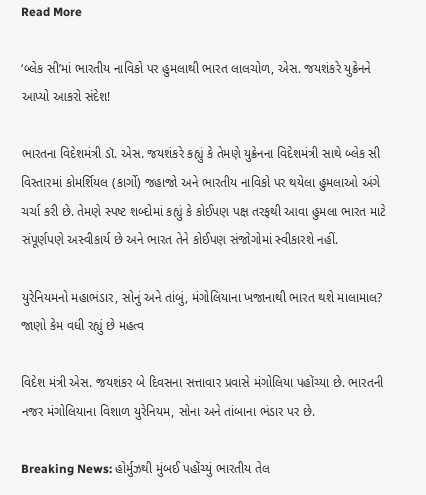Read More

‘બ્લેક સી’માં ભારતીય નાવિકો પર હુમલાથી ભારત લાલચોળ, એસ. જયશંકરે યુક્રેનને આપ્યો આકરો સંદેશ!

ભારતના વિદેશમંત્રી ડૉ. એસ. જયશંકરે કહ્યું કે તેમણે યુક્રેનના વિદેશમંત્રી સાથે બ્લેક સી વિસ્તારમાં કોમર્શિયલ (કાર્ગો) જહાજો અને ભારતીય નાવિકો પર થયેલા હુમલાઓ અંગે ચર્ચા કરી છે. તેમણે સ્પષ્ટ શબ્દોમાં કહ્યું કે કોઈપણ પક્ષ તરફથી આવા હુમલા ભારત માટે સંપૂર્ણપણે અસ્વીકાર્ય છે અને ભારત તેને કોઈપણ સંજોગોમાં સ્વીકારશે નહીં.

યુરેનિયમનો મહાભંડાર, સોનું અને તાંબું, મંગોલિયાના ખજાનાથી ભારત થશે માલામાલ? જાણો કેમ વધી રહ્યું છે મહત્વ

વિદેશ મંત્રી એસ. જયશંકર બે દિવસના સત્તાવાર પ્રવાસે મંગોલિયા પહોંચ્યા છે. ભારતની નજર મંગોલિયાના વિશાળ યુરેનિયમ, સોના અને તાંબાના ભંડાર પર છે.

Breaking News: હોર્મુઝથી મુંબઈ પહોંચ્યું ભારતીય તેલ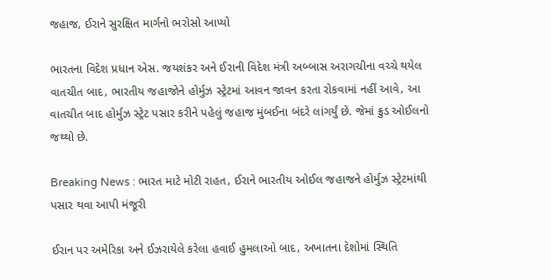જહાજ, ઈરાને સુરક્ષિત માર્ગનો ભરોસો આપ્યો

ભારતના વિદેશ પ્રધાન એસ. જયશંકર અને ઈરાની વિદેશ મંત્રી અબ્બાસ અરાગચીના વચ્ચે થયેલ વાતચીત બાદ, ભારતીય જહાજોને હોર્મુઝ સ્ટ્રેટમાં આવન જાવન કરતા રોકવામાં નહીં આવે, આ વાતચીત બાદ હોર્મુઝ સ્ટ્રેટ પસાર કરીને પહેલું જહાજ મુંબઈના બંદરે લાંગર્યું છે. જેમાં ક્રુડ ઓઈલનો જથ્થો છે.

Breaking News : ભારત માટે મોટી રાહત, ઈરાને ભારતીય ઓઈલ જહાજને હોર્મુઝ સ્ટ્રેટમાંથી પસાર થવા આપી મંજૂરી

ઈરાન પર અમેરિકા અને ઈઝરાયેલે કરેલા હવાઈ હુમલાઓ બાદ, અખાતના દેશોમાં સ્થિતિ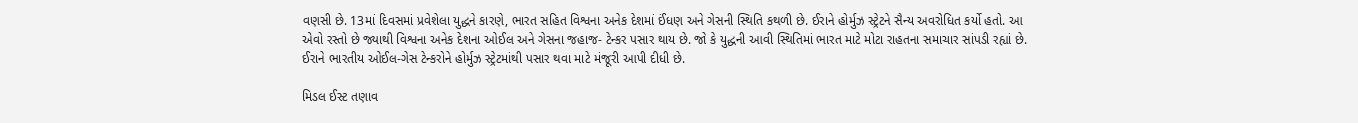વણસી છે. 13માં દિવસમાં પ્રવેશેલા યુદ્ધને કારણે, ભારત સહિત વિશ્વના અનેક દેશમાં ઈંધણ અને ગેસની સ્થિતિ કથળી છે. ઈરાને હોર્મુઝ સ્ટ્રેટને સૈન્ય અવરોધિત કર્યો હતો. આ એવો રસ્તો છે જ્યાથી વિશ્વના અનેક દેશના ઓઈલ અને ગેસના જહાજ- ટેન્કર પસાર થાય છે. જો કે યુદ્ધની આવી સ્થિતિમાં ભારત માટે મોટા રાહતના સમાચાર સાંપડી રહ્યાં છે. ઈરાને ભારતીય ઓઈલ-ગેસ ટેન્કરોને હોર્મુઝ સ્ટ્રેટમાંથી પસાર થવા માટે મંજૂરી આપી દીધી છે.

મિડલ ઈસ્ટ તણાવ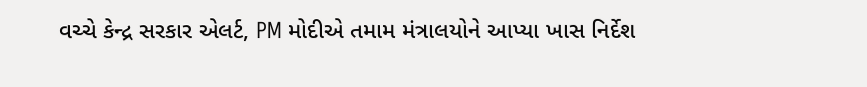વચ્ચે કેન્દ્ર સરકાર એલર્ટ, PM મોદીએ તમામ મંત્રાલયોને આપ્યા ખાસ નિર્દેશ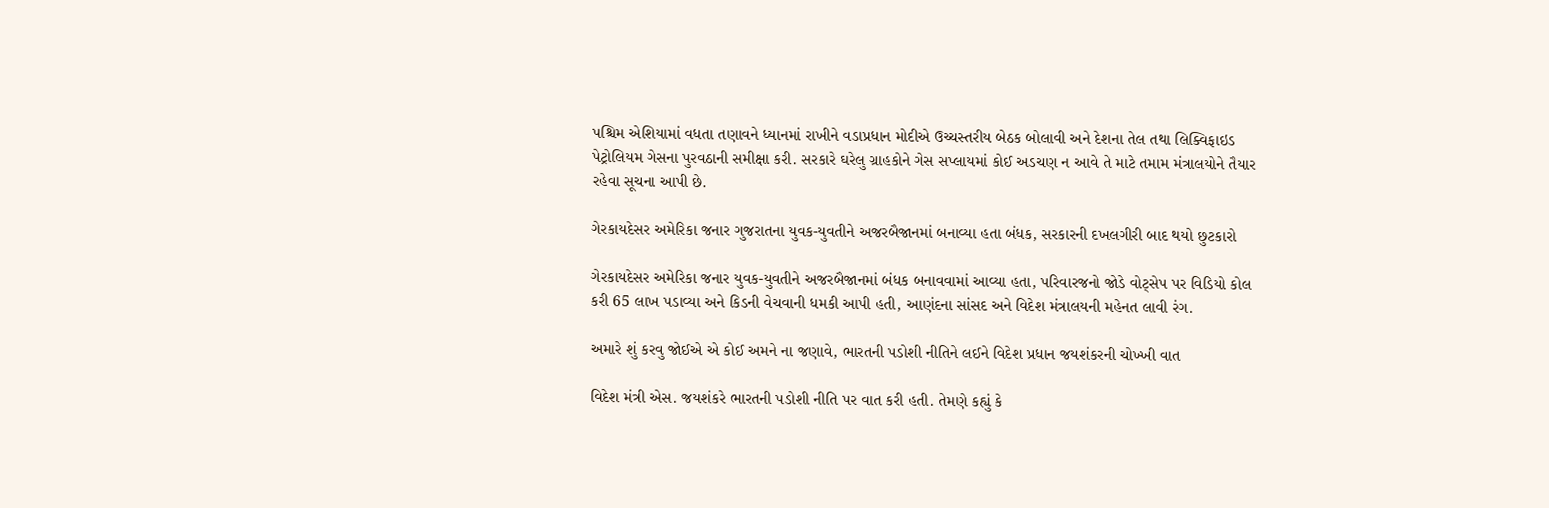પશ્ચિમ એશિયામાં વધતા તણાવને ધ્યાનમાં રાખીને વડાપ્રધાન મોદીએ ઉચ્ચસ્તરીય બેઠક બોલાવી અને દેશના તેલ તથા લિક્વિફાઇડ પેટ્રોલિયમ ગેસના પુરવઠાની સમીક્ષા કરી. સરકારે ઘરેલુ ગ્રાહકોને ગેસ સપ્લાયમાં કોઈ અડચણ ન આવે તે માટે તમામ મંત્રાલયોને તૈયાર રહેવા સૂચના આપી છે.

ગેરકાયદેસર અમેરિકા જનાર ગુજરાતના યુવક-યુવતીને અજરબૈજાનમાં બનાવ્યા હતા બંધક, સરકારની દખલગીરી બાદ થયો છુટકારો

ગેરકાયદેસર અમેરિકા જનાર યુવક-યુવતીને અજરબૈજાનમાં બંધક બનાવવામાં આવ્યા હતા, પરિવારજનો જોડે વોટ્સેપ પર વિડિયો કોલ કરી 65 લાખ પડાવ્યા અને કિડની વેચવાની ધમકી આપી હતી, આણંદના સાંસદ અને વિદેશ મંત્રાલયની મહેનત લાવી રંગ.

અમારે શું કરવુ જોઈએ એ કોઈ અમને ના જણાવે, ભારતની પડોશી નીતિને લઈને વિદેશ પ્રધાન જયશંકરની ચોખ્ખી વાત

વિદેશ મંત્રી એસ. જયશંકરે ભારતની પડોશી નીતિ પર વાત કરી હતી. તેમણે કહ્યું કે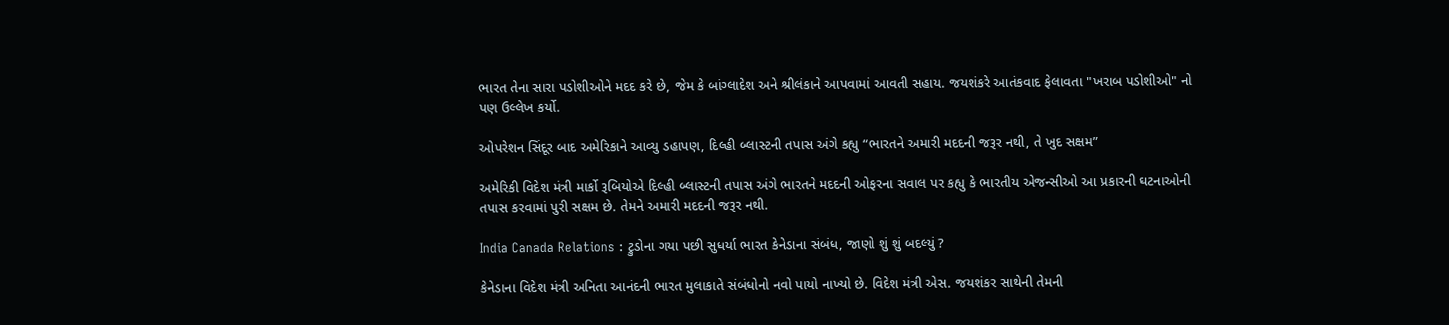ભારત તેના સારા પડોશીઓને મદદ કરે છે, જેમ કે બાંગ્લાદેશ અને શ્રીલંકાને આપવામાં આવતી સહાય. જયશંકરે આતંકવાદ ફેલાવતા "ખરાબ પડોશીઓ" નો પણ ઉલ્લેખ કર્યો.

ઓપરેશન સિંદૂર બાદ અમેરિકાને આવ્યુ ડહાપણ, દિલ્હી બ્લાસ્ટની તપાસ અંગે કહ્યુ “ભારતને અમારી મદદની જરૂર નથી, તે ખુદ સક્ષમ”

અમેરિકી વિદેશ મંત્રી માર્કો રૂબિયોએ દિલ્હી બ્લાસ્ટની તપાસ અંગે ભારતને મદદની ઓફરના સવાલ પર કહ્યુ કે ભારતીય એજન્સીઓ આ પ્રકારની ઘટનાઓની તપાસ કરવામાં પુરી સક્ષમ છે. તેમને અમારી મદદની જરૂર નથી.

India Canada Relations : ટ્રુડોના ગયા પછી સુધર્યા ભારત કેનેડાના સંબંધ, જાણો શું શું બદલ્યું ?

કેનેડાના વિદેશ મંત્રી અનિતા આનંદની ભારત મુલાકાતે સંબંધોનો નવો પાયો નાખ્યો છે. વિદેશ મંત્રી એસ. જયશંકર સાથેની તેમની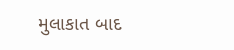મુલાકાત બાદ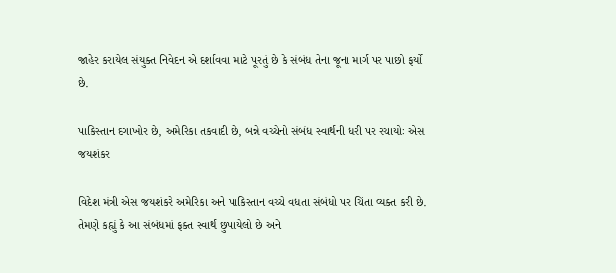જાહેર કરાયેલ સંયુક્ત નિવેદન એ દર્શાવવા માટે પૂરતું છે કે સંબંધ તેના જૂના માર્ગ પર પાછો ફર્યો છે.

પાકિસ્તાન દગાખોર છે, અમેરિકા તકવાદી છે, બન્ને વચ્ચેનો સંબંધ સ્વાર્થની ધરી પર રચાયોઃ એસ જયશંકર

વિદેશ મંત્રી એસ જયશંકરે અમેરિકા અને પાકિસ્તાન વચ્ચે વધતા સંબંધો પર ચિંતા વ્યક્ત કરી છે. તેમણે કહ્યું કે આ સંબંધમાં ફક્ત સ્વાર્થ છુપાયેલો છે અને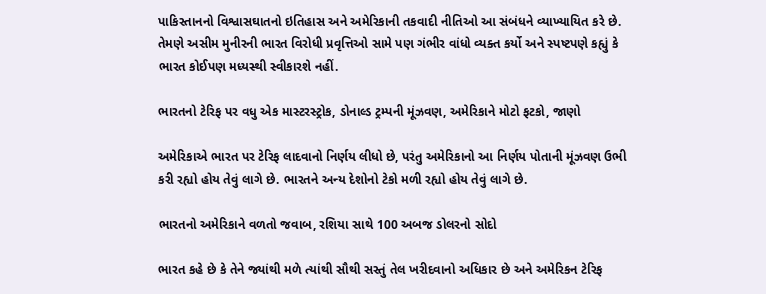પાકિસ્તાનનો વિશ્વાસઘાતનો ઇતિહાસ અને અમેરિકાની તકવાદી નીતિઓ આ સંબંધને વ્યાખ્યાયિત કરે છે. તેમણે અસીમ મુનીરની ભારત વિરોધી પ્રવૃત્તિઓ સામે પણ ગંભીર વાંધો વ્યક્ત કર્યો અને સ્પષ્ટપણે કહ્યું કે ભારત કોઈપણ મધ્યસ્થી સ્વીકારશે નહીં.

ભારતનો ટેરિફ પર વધુ એક માસ્ટરસ્ટ્રોક, ડોનાલ્ડ ટ્રમ્પની મૂંઝવણ, અમેરિકાને મોટો ફટકો, જાણો

અમેરિકાએ ભારત પર ટેરિફ લાદવાનો નિર્ણય લીધો છે, પરંતુ અમેરિકાનો આ નિર્ણય પોતાની મૂંઝવણ ઉભી કરી રહ્યો હોય તેવું લાગે છે. ભારતને અન્ય દેશોનો ટેકો મળી રહ્યો હોય તેવું લાગે છે.

ભારતનો અમેરિકાને વળતો જવાબ, રશિયા સાથે 100 અબજ ડોલરનો સોદો

ભારત કહે છે કે તેને જ્યાંથી મળે ત્યાંથી સૌથી સસ્તું તેલ ખરીદવાનો અધિકાર છે અને અમેરિકન ટેરિફ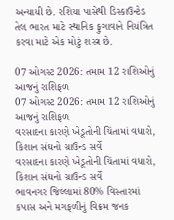અન્યાયી છે. રશિયા પાસેથી ડિસ્કાઉન્ટેડ તેલ ભારત માટે સ્થાનિક ફુગાવાને નિયંત્રિત કરવા માટે એક મોટું શસ્ત્ર છે.

07 ઓગસ્ટ 2026: તમામ 12 રાશિઓનું આજનું રાશિફળ
07 ઓગસ્ટ 2026: તમામ 12 રાશિઓનું આજનું રાશિફળ
વરસાદના કારણે ખેડૂતોની ચિંતામાં વધારો, કિશાન સંઘનો ગ્રાઉન્ડ સર્વે
વરસાદના કારણે ખેડૂતોની ચિંતામાં વધારો, કિશાન સંઘનો ગ્રાઉન્ડ સર્વે
ભાવનગર જિલ્લામાં 80% વિસ્તારમાં કપાસ અને મગફળીનું વિક્રમ જનક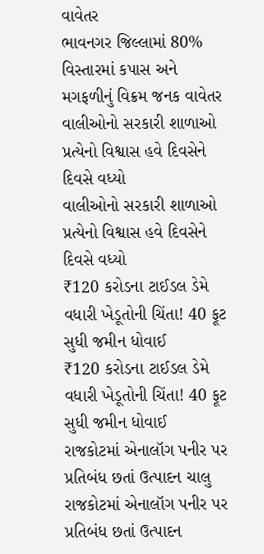વાવેતર
ભાવનગર જિલ્લામાં 80% વિસ્તારમાં કપાસ અને મગફળીનું વિક્રમ જનક વાવેતર
વાલીઓનો સરકારી શાળાઓ પ્રત્યેનો વિશ્વાસ હવે દિવસેને દિવસે વધ્યો
વાલીઓનો સરકારી શાળાઓ પ્રત્યેનો વિશ્વાસ હવે દિવસેને દિવસે વધ્યો
₹120 કરોડના ટાઈડલ ડેમે વધારી ખેડૂતોની ચિંતા! 40 ફૂટ સુધી જમીન ધોવાઈ
₹120 કરોડના ટાઈડલ ડેમે વધારી ખેડૂતોની ચિંતા! 40 ફૂટ સુધી જમીન ધોવાઈ
રાજકોટમાં એનાલૉગ પનીર પર પ્રતિબંધ છતાં ઉત્પાદન ચાલુ
રાજકોટમાં એનાલૉગ પનીર પર પ્રતિબંધ છતાં ઉત્પાદન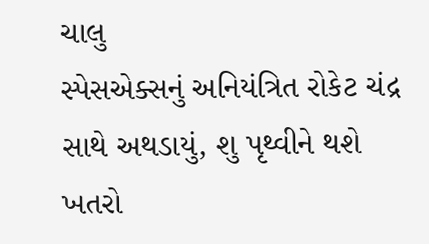ચાલુ
સ્પેસએક્સનું અનિયંત્રિત રોકેટ ચંદ્ર સાથે અથડાયું, શુ પૃથ્વીને થશે ખતરો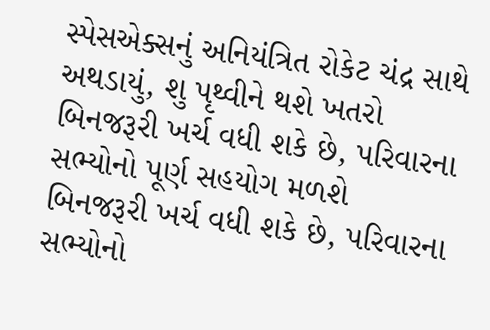સ્પેસએક્સનું અનિયંત્રિત રોકેટ ચંદ્ર સાથે અથડાયું, શુ પૃથ્વીને થશે ખતરો
બિનજરૂરી ખર્ચ વધી શકે છે, પરિવારના સભ્યોનો પૂર્ણ સહયોગ મળશે
બિનજરૂરી ખર્ચ વધી શકે છે, પરિવારના સભ્યોનો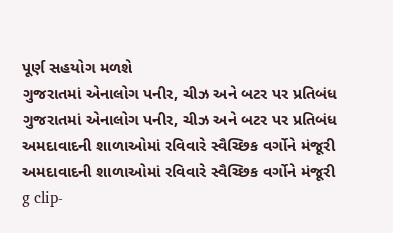પૂર્ણ સહયોગ મળશે
ગુજરાતમાં એનાલોગ પનીર, ચીઝ અને બટર પર પ્રતિબંધ
ગુજરાતમાં એનાલોગ પનીર, ચીઝ અને બટર પર પ્રતિબંધ
અમદાવાદની શાળાઓમાં રવિવારે સ્વૈચ્છિક વર્ગોને મંજૂરી
અમદાવાદની શાળાઓમાં રવિવારે સ્વૈચ્છિક વર્ગોને મંજૂરી
g clip-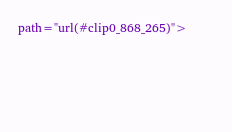path="url(#clip0_868_265)">